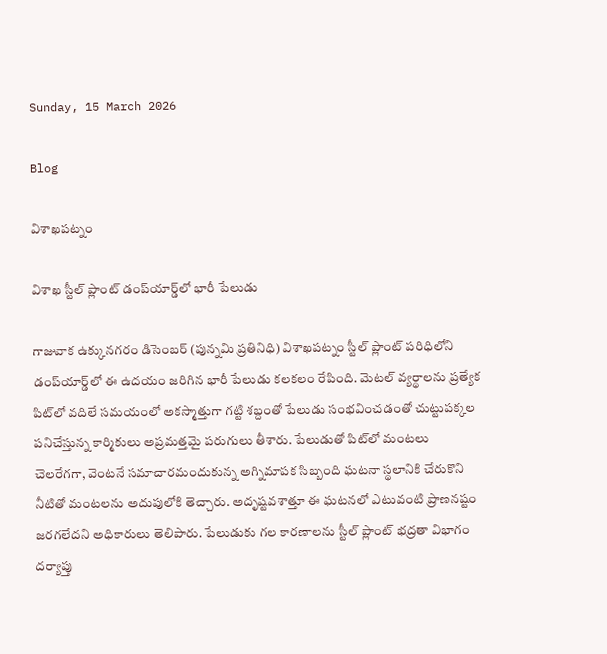Sunday, 15 March 2026

Blog

విశాఖపట్నం

విశాఖ స్టీల్ ప్లాంట్‌ డంప్‌యార్డ్‌లో భారీ పేలుడు

గాజువాక ఉక్కునగరం డిసెంబర్ (పున్నమి ప్రతినిధి) విశాఖపట్నం స్టీల్ ప్లాంట్ పరిధిలోని డంప్‌యార్డ్‌లో ఈ ఉదయం జరిగిన భారీ పేలుడు కలకలం రేపింది. మెటల్ వ్యర్థాలను ప్రత్యేక పిట్‌లో వదిలే సమయంలో అకస్మాత్తుగా గట్టి శబ్దంతో పేలుడు సంభవించడంతో చుట్టుపక్కల పనిచేస్తున్న కార్మికులు అప్రమత్తమై పరుగులు తీశారు. పేలుడుతో పిట్‌లో మంటలు చెలరేగగా, వెంటనే సమాచారమందుకున్న అగ్నిమాపక సిబ్బంది ఘటనా స్థలానికి చేరుకొని నీటితో మంటలను అదుపులోకి తెచ్చారు. అదృష్టవశాత్తూ ఈ ఘటనలో ఎటువంటి ప్రాణనష్టం జరగలేదని అధికారులు తెలిపారు. పేలుడుకు గల కారణాలను స్టీల్ ప్లాంట్ భద్రతా విభాగం దర్యాప్తు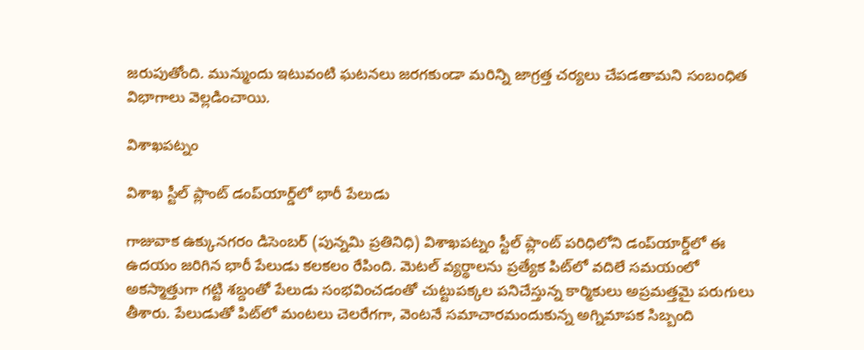జరుపుతోంది. మున్ముందు ఇటువంటి ఘటనలు జరగకుండా మరిన్ని జాగ్రత్త చర్యలు చేపడతామని సంబంధిత విభాగాలు వెల్లడించాయి.

విశాఖపట్నం

విశాఖ స్టీల్ ప్లాంట్‌ డంప్‌యార్డ్‌లో భారీ పేలుడు

గాజువాక ఉక్కునగరం డిసెంబర్ (పున్నమి ప్రతినిధి) విశాఖపట్నం స్టీల్ ప్లాంట్ పరిధిలోని డంప్‌యార్డ్‌లో ఈ ఉదయం జరిగిన భారీ పేలుడు కలకలం రేపింది. మెటల్ వ్యర్థాలను ప్రత్యేక పిట్‌లో వదిలే సమయంలో అకస్మాత్తుగా గట్టి శబ్దంతో పేలుడు సంభవించడంతో చుట్టుపక్కల పనిచేస్తున్న కార్మికులు అప్రమత్తమై పరుగులు తీశారు. పేలుడుతో పిట్‌లో మంటలు చెలరేగగా, వెంటనే సమాచారమందుకున్న అగ్నిమాపక సిబ్బంది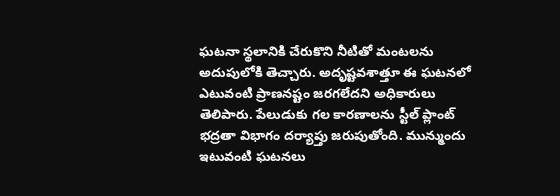ఘటనా స్థలానికి చేరుకొని నీటితో మంటలను అదుపులోకి తెచ్చారు. అదృష్టవశాత్తూ ఈ ఘటనలో ఎటువంటి ప్రాణనష్టం జరగలేదని అధికారులు తెలిపారు. పేలుడుకు గల కారణాలను స్టీల్ ప్లాంట్ భద్రతా విభాగం దర్యాప్తు జరుపుతోంది. మున్ముందు ఇటువంటి ఘటనలు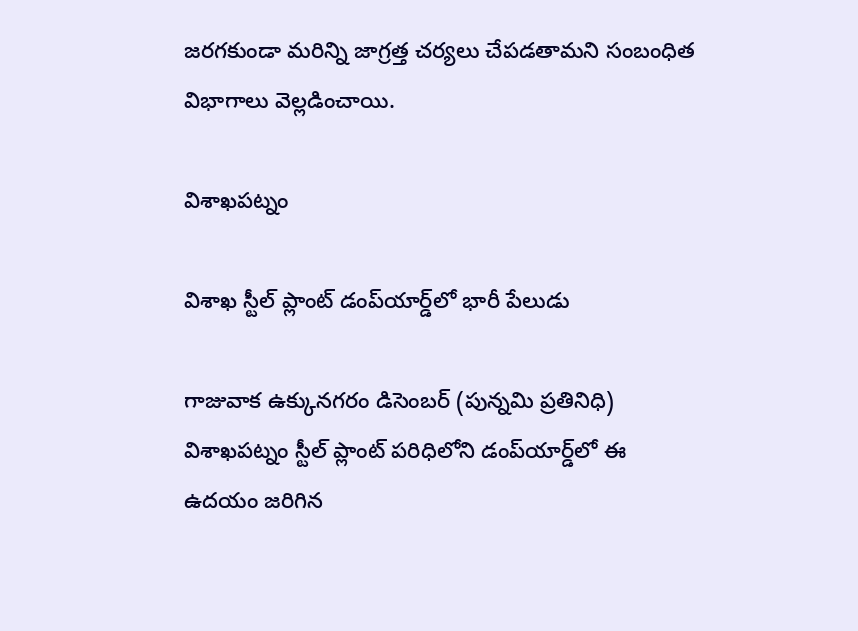జరగకుండా మరిన్ని జాగ్రత్త చర్యలు చేపడతామని సంబంధిత విభాగాలు వెల్లడించాయి.

విశాఖపట్నం

విశాఖ స్టీల్ ప్లాంట్‌ డంప్‌యార్డ్‌లో భారీ పేలుడు

గాజువాక ఉక్కునగరం డిసెంబర్ (పున్నమి ప్రతినిధి) విశాఖపట్నం స్టీల్ ప్లాంట్ పరిధిలోని డంప్‌యార్డ్‌లో ఈ ఉదయం జరిగిన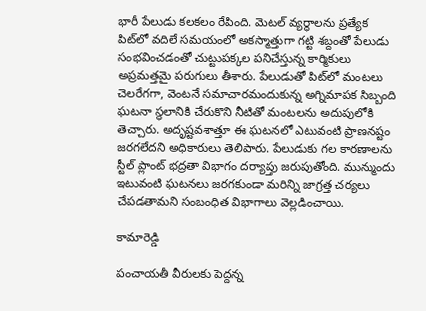భారీ పేలుడు కలకలం రేపింది. మెటల్ వ్యర్థాలను ప్రత్యేక పిట్‌లో వదిలే సమయంలో అకస్మాత్తుగా గట్టి శబ్దంతో పేలుడు సంభవించడంతో చుట్టుపక్కల పనిచేస్తున్న కార్మికులు అప్రమత్తమై పరుగులు తీశారు. పేలుడుతో పిట్‌లో మంటలు చెలరేగగా, వెంటనే సమాచారమందుకున్న అగ్నిమాపక సిబ్బంది ఘటనా స్థలానికి చేరుకొని నీటితో మంటలను అదుపులోకి తెచ్చారు. అదృష్టవశాత్తూ ఈ ఘటనలో ఎటువంటి ప్రాణనష్టం జరగలేదని అధికారులు తెలిపారు. పేలుడుకు గల కారణాలను స్టీల్ ప్లాంట్ భద్రతా విభాగం దర్యాప్తు జరుపుతోంది. మున్ముందు ఇటువంటి ఘటనలు జరగకుండా మరిన్ని జాగ్రత్త చర్యలు చేపడతామని సంబంధిత విభాగాలు వెల్లడించాయి.

కామారెడ్డి

పంచాయతీ వీరులకు పెద్దన్న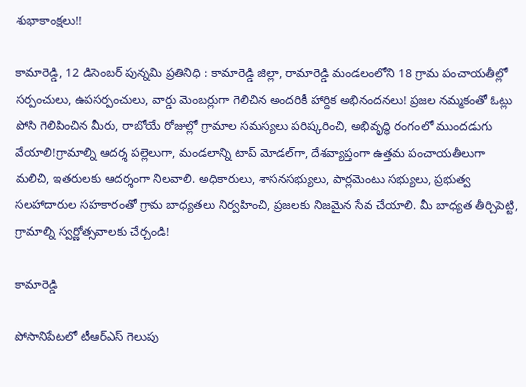శుభాకాంక్షలు!!

కామారెడ్డి, 12 డిసెంబర్ పున్నమి ప్రతినిధి : కామారెడ్డి జిల్లా, రామారెడ్డి మండలంలోని 18 గ్రామ పంచాయతీల్లో సర్పంచులు, ఉపసర్పంచులు, వార్డు మెంబర్లుగా గెలిచిన అందరికీ హార్దిక అభినందనలు! ప్రజల నమ్మకంతో ఓట్లు పోసి గెలిపించిన మీరు, రాబోయే రోజుల్లో గ్రామాల సమస్యలు పరిష్కరించి, అభివృద్ధి రంగంలో ముందడుగు వేయాలి!గ్రామాల్ని ఆదర్శ పల్లెలుగా, మండలాన్ని టాప్ మోడల్‌గా, దేశవ్యాప్తంగా ఉత్తమ పంచాయతీలుగా మలిచి, ఇతరులకు ఆదర్శంగా నిలవాలి. అధికారులు, శాసనసభ్యులు, పార్లమెంటు సభ్యులు, ప్రభుత్వ సలహాదారుల సహకారంతో గ్రామ బాధ్యతలు నిర్వహించి, ప్రజలకు నిజమైన సేవ చేయాలి. మీ బాధ్యత తీర్చిపెట్టి, గ్రామాల్ని స్వర్ణోత్సవాలకు చేర్చండి!

కామారెడ్డి

పోసానిపేటలో టీఆర్ఎస్ గెలుపు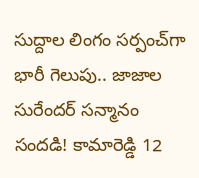సుద్దాల లింగం సర్పంచ్‌గా భారీ గెలుపు.. జాజాల సురేందర్ సన్మానం సందడి! కామారెడ్డి 12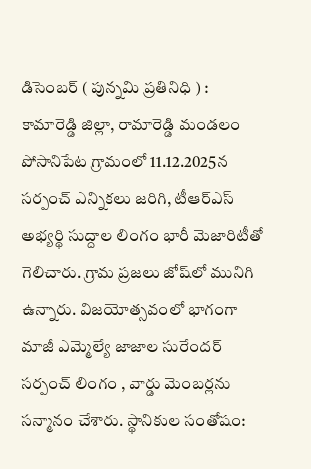డిసెంబర్ ( పున్నమి ప్రతినిధి ) : కామారెడ్డి జిల్లా, రామారెడ్డి మండలం పోసానిపేట గ్రామంలో 11.12.2025న సర్పంచ్ ఎన్నికలు జరిగి, టీఆర్ఎస్ అభ్యర్థి సుద్దాల లింగం భారీ మెజారిటీతో గెలిచారు. గ్రామ ప్రజలు జోష్‌లో మునిగి ఉన్నారు. విజయోత్సవంలో భాగంగా మాజీ ఎమ్మెల్యే జాజాల సురేందర్ సర్పంచ్ లింగం , వార్డు మెంబర్లను సన్మానం చేశారు. స్థానికుల సంతోషం: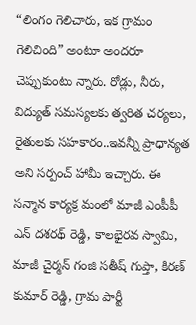“లింగం గెలిచారు, ఇక గ్రామం గెలిచింది” అంటూ అందరూ చెప్పుకుంటు న్నారు. రోడ్లు, నీరు, విద్యుత్ సమస్యలకు త్వరిత చర్యలు, రైతులకు సహకారం..ఇవన్నీ ప్రాధాన్యత అని సర్పంచ్ హామీ ఇచ్చారు. ఈ సన్మాన కార్యక్ర మంలో మాజీ ఎంపీపీ ఎన్ దశరథ్ రెడ్డి, కాలభైరవ స్వామి, మాజీ చైర్మన్ గంజి సతీష్ గుప్తా, కిరణ్ కుమార్ రెడ్డి, గ్రామ పార్టీ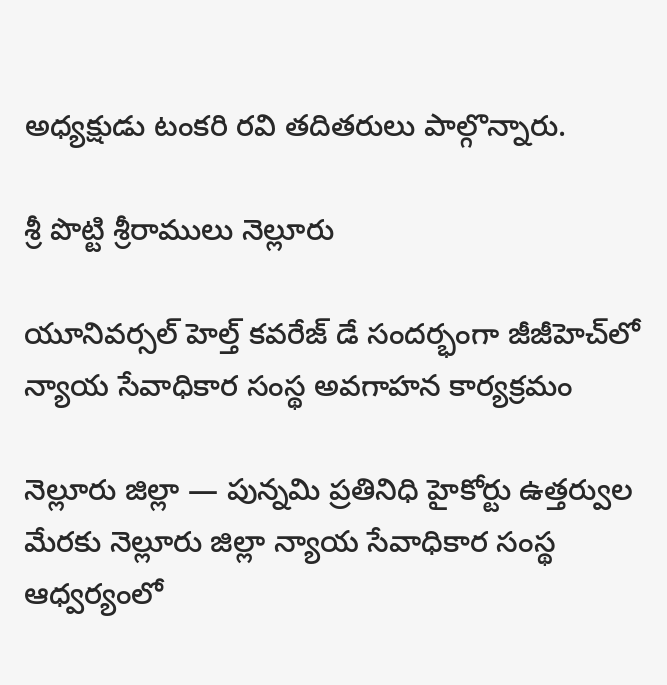అధ్యక్షుడు టంకరి రవి తదితరులు పాల్గొన్నారు.

శ్రీ పొట్టి శ్రీరాములు నెల్లూరు

యూనివర్సల్ హెల్త్ కవరేజ్ డే సందర్భంగా జీజీహెచ్‌లో న్యాయ సేవాధికార సంస్థ అవగాహన కార్యక్రమం

నెల్లూరు జిల్లా — పున్నమి ప్రతినిధి హైకోర్టు ఉత్తర్వుల మేరకు నెల్లూరు జిల్లా న్యాయ సేవాధికార సంస్థ ఆధ్వర్యంలో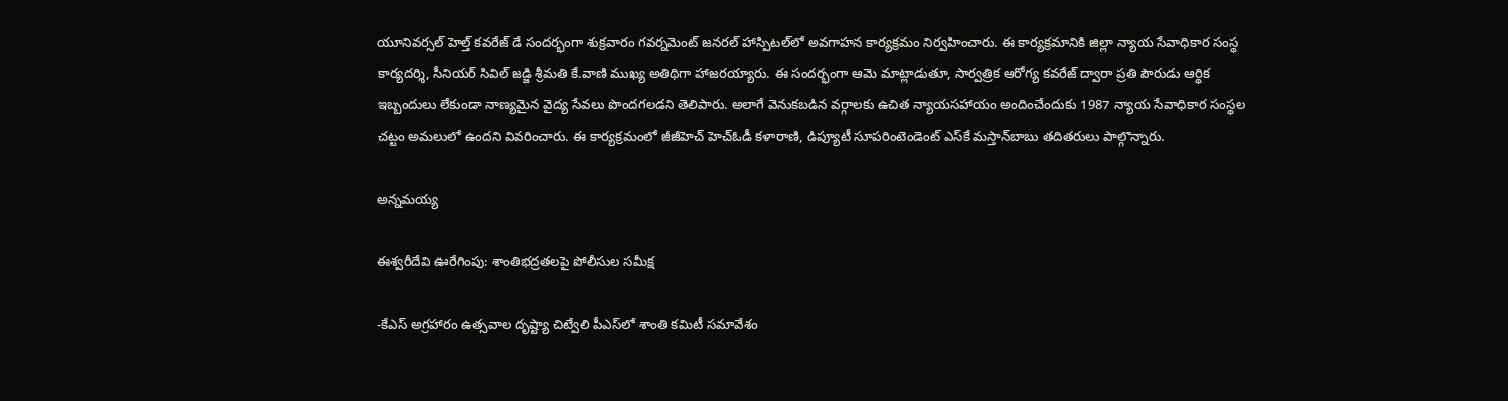యూనివర్సల్ హెల్త్ కవరేజ్ డే సందర్భంగా శుక్రవారం గవర్నమెంట్ జనరల్ హాస్పిటల్‌లో అవగాహన కార్యక్రమం నిర్వహించారు. ఈ కార్యక్రమానికి జిల్లా న్యాయ సేవాధికార సంస్థ కార్యదర్శి, సీనియర్ సివిల్ జడ్జి శ్రీమతి కే.వాణి ముఖ్య అతిథిగా హాజరయ్యారు. ఈ సందర్భంగా ఆమె మాట్లాడుతూ, సార్వత్రిక ఆరోగ్య కవరేజ్ ద్వారా ప్రతి పౌరుడు ఆర్థిక ఇబ్బందులు లేకుండా నాణ్యమైన వైద్య సేవలు పొందగలడని తెలిపారు. అలాగే వెనుకబడిన వర్గాలకు ఉచిత న్యాయసహాయం అందించేందుకు 1987 న్యాయ సేవాధికార సంస్థల చట్టం అమలులో ఉందని వివరించారు. ఈ కార్యక్రమంలో జీజీహెచ్ హెచ్‌ఓడీ కళారాణి, డిప్యూటీ సూపరింటెండెంట్ ఎస్‌కే మస్తాన్‌బాబు తదితరులు పాల్గొన్నారు.

అన్నమయ్య

ఈశ్వరీదేవి ఊరేగింపు: శాంతిభద్రతలపై పోలీసుల సమీక్ష

-కేఎస్ అగ్రహారం ఉత్సవాల దృష్ట్యా చిట్వేలి పీఎస్‌లో శాంతి కమిటీ సమావేశం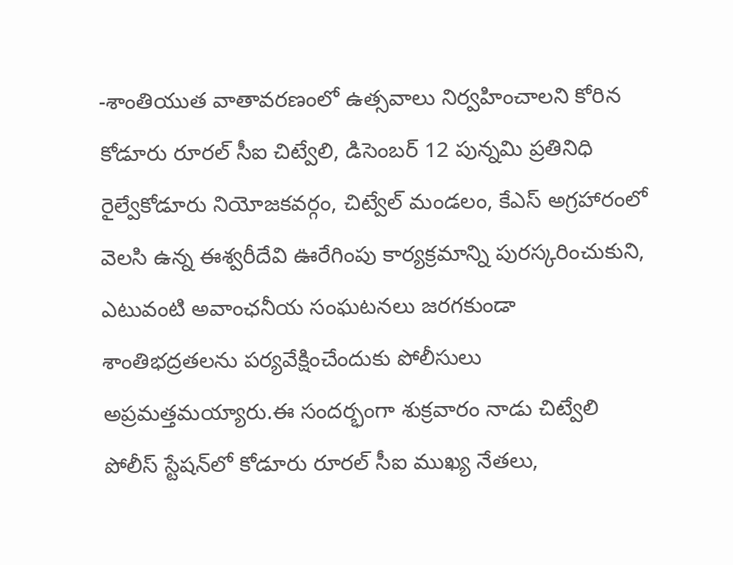-శాంతియుత వాతావరణంలో ఉత్సవాలు నిర్వహించాలని కోరిన కోడూరు రూరల్ సీఐ చిట్వేలి, డిసెంబర్ 12 పున్నమి ప్రతినిధి రైల్వేకోడూరు నియోజకవర్గం, చిట్వేల్ మండలం, కేఎస్ అగ్రహారంలో వెలసి ఉన్న ఈశ్వరీదేవి ఊరేగింపు కార్యక్రమాన్ని పురస్కరించుకుని, ఎటువంటి అవాంఛనీయ సంఘటనలు జరగకుండా శాంతిభద్రతలను పర్యవేక్షించేందుకు పోలీసులు అప్రమత్తమయ్యారు.ఈ సందర్భంగా శుక్రవారం నాడు చిట్వేలి పోలీస్ స్టేషన్‌లో కోడూరు రూరల్ సీఐ ముఖ్య నేతలు,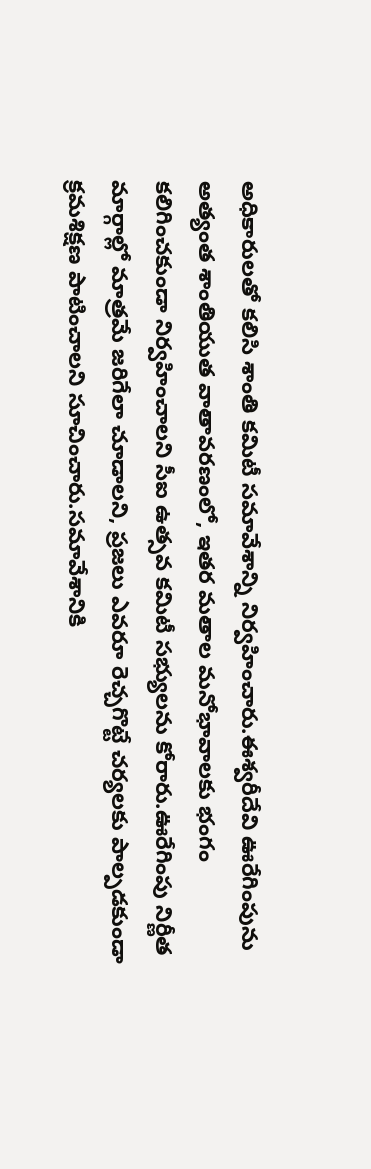అధికారులతో కలిసి శాంతి కమిటీ సమావేశాన్ని నిర్వహించారు.ఈశ్వరీదేవి ఊరేగింపును అత్యంత శాంతియుత వాతావరణంలో, ఇతర మతాల మనోభావాలకు భంగం కలిగించకుండా నిర్వహించాలని సీఐ ఉత్సవ కమిటీ సభ్యులను కోరారు.ఊరేగింపు నిర్ణీత మార్గాల్లో మాత్రమే జరిగేలా చూడాలని, ప్రజలు ఎవరూ రెచ్చగొట్టే చర్యలకు పాల్పడకుండా క్రమశిక్షణ పాటించాలని సూచించారు.సమావేశానికి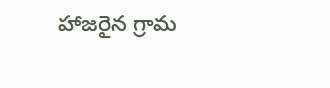హాజరైన గ్రామ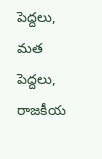పెద్దలు, మత పెద్దలు, రాజకీయ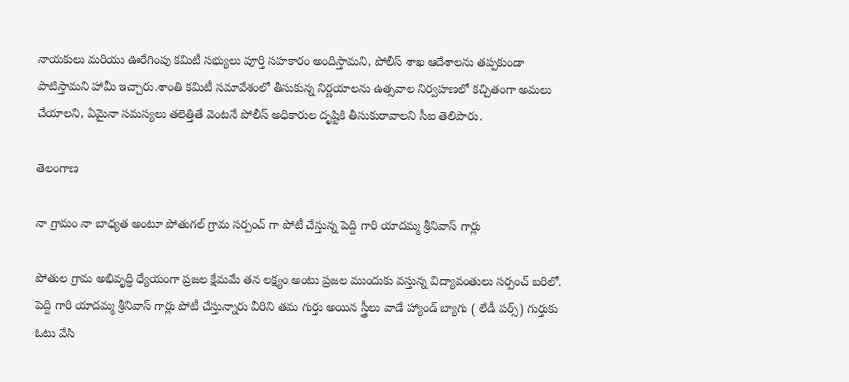నాయకులు మరియు ఊరేగింపు కమిటీ సభ్యులు పూర్తి సహకారం అందిస్తామని, పోలీస్ శాఖ ఆదేశాలను తప్పకుండా పాటిస్తామని హామీ ఇచ్చారు.శాంతి కమిటీ సమావేశంలో తీసుకున్న నిర్ణయాలను ఉత్సవాల నిర్వహణలో కచ్చితంగా అమలు చేయాలని, ఏమైనా సమస్యలు తలెత్తితే వెంటనే పోలీస్ అధికారుల దృష్టికి తీసుకురావాలని సీఐ తెలిపారు.

తెలంగాణ

నా గ్రామం నా బాధ్యత అంటూ పోతుగల్ గ్రామ సర్పంచ్ గా పోటీ చేస్తున్న పెద్ది గారి యాదమ్మ శ్రీనివాస్ గార్లు

పోతుల గ్రామ అభివృద్ధి ధ్యేయంగా ప్రజల క్షేమమే తన లక్ష్యం అంటు ప్రజల ముందుకు వస్తున్న విద్యావంతులు సర్పంచ్ బరిలో. పెద్ది గారి యాదమ్మ శ్రీనివాస్ గార్లు పోటీ చేస్తున్నారు వీరిని తమ గుర్తు అయిన స్త్రీలు వాడే హ్యాండ్ బ్యాగు ( లేడీ పర్స్) గుర్తుకు ఓటు వేసి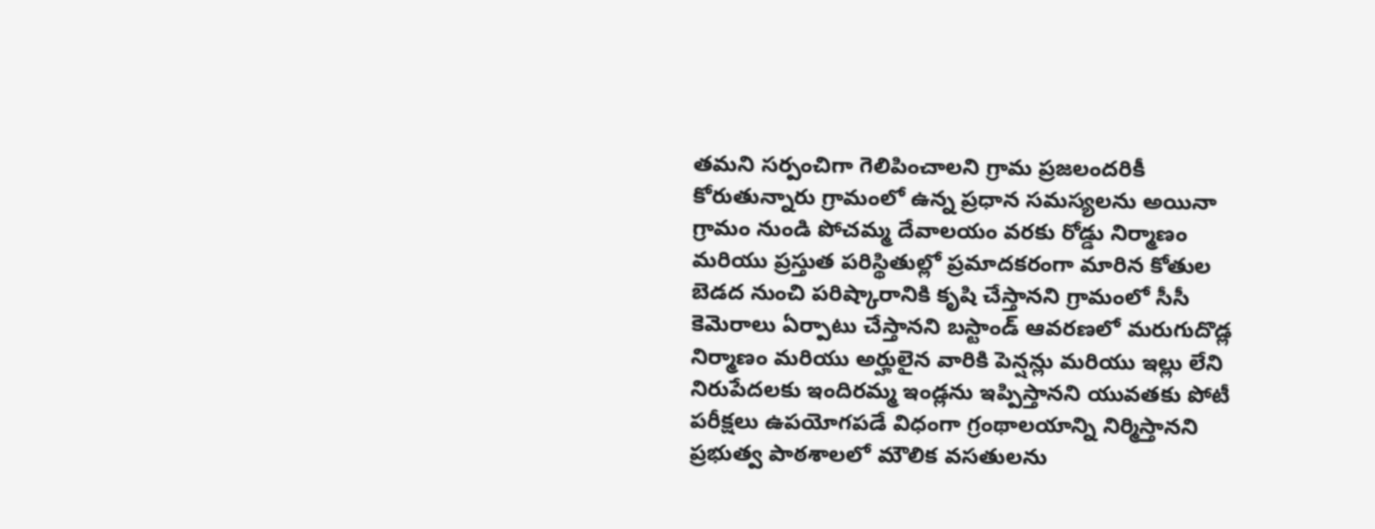తమని సర్పంచిగా గెలిపించాలని గ్రామ ప్రజలందరికీ కోరుతున్నారు గ్రామంలో ఉన్న ప్రధాన సమస్యలను అయినా గ్రామం నుండి పోచమ్మ దేవాలయం వరకు రోడ్డు నిర్మాణం మరియు ప్రస్తుత పరిస్థితుల్లో ప్రమాదకరంగా మారిన కోతుల బెడద నుంచి పరిష్కారానికి కృషి చేస్తానని గ్రామంలో సీసీ కెమెరాలు ఏర్పాటు చేస్తానని బస్టాండ్ ఆవరణలో మరుగుదొడ్ల నిర్మాణం మరియు అర్హులైన వారికి పెన్షన్లు మరియు ఇల్లు లేని నిరుపేదలకు ఇందిరమ్మ ఇండ్లను ఇప్పిస్తానని యువతకు పోటీ పరీక్షలు ఉపయోగపడే విధంగా గ్రంథాలయాన్ని నిర్మిస్తానని ప్రభుత్వ పాఠశాలలో మౌలిక వసతులను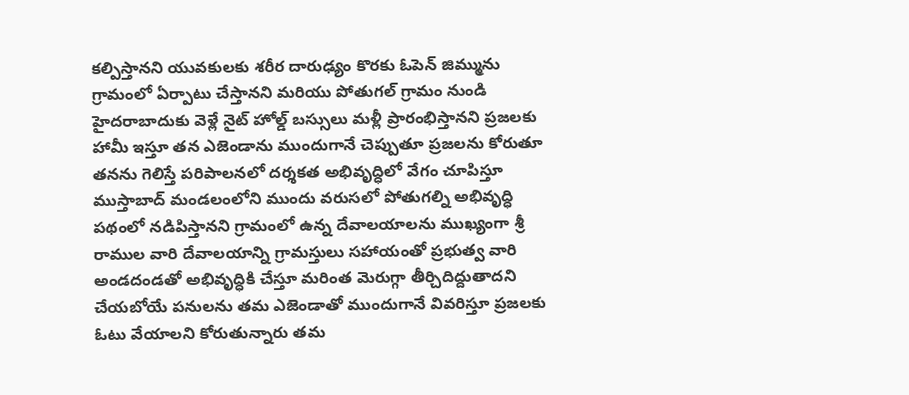కల్పిస్తానని యువకులకు శరీర దారుఢ్యం కొరకు ఓపెన్ జిమ్మును గ్రామంలో ఏర్పాటు చేస్తానని మరియు పోతుగల్ గ్రామం నుండి హైదరాబాదుకు వెళ్లే నైట్ హోల్డ్ బస్సులు మళ్లీ ప్రారంభిస్తానని ప్రజలకు హామీ ఇస్తూ తన ఎజెండాను ముందుగానే చెప్పుతూ ప్రజలను కోరుతూ తనను గెలిస్తే పరిపాలనలో దర్శకత అభివృద్ధిలో వేగం చూపిస్తూ ముస్తాబాద్ మండలంలోని ముందు వరుసలో పోతుగల్ని అభివృద్ధి పథంలో నడిపిస్తానని గ్రామంలో ఉన్న దేవాలయాలను ముఖ్యంగా శ్రీ రాముల వారి దేవాలయాన్ని గ్రామస్తులు సహాయంతో ప్రభుత్వ వారి అండదండతో అభివృద్ధికి చేస్తూ మరింత మెరుగ్గా తీర్చిదిద్దుతాదని చేయబోయే పనులను తమ ఎజెండాతో ముందుగానే వివరిస్తూ ప్రజలకు ఓటు వేయాలని కోరుతున్నారు తమ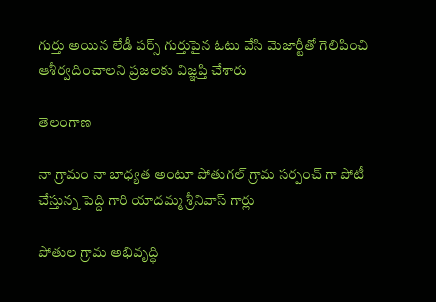గుర్తు అయిన లేడీ పర్స్ గుర్తుపైన ఓటు వేసి మెజార్టీతో గెలిపించి ఆశీర్వదించాలని ప్రజలకు విజ్ఞప్తి చేశారు

తెలంగాణ

నా గ్రామం నా బాధ్యత అంటూ పోతుగల్ గ్రామ సర్పంచ్ గా పోటీ చేస్తున్న పెద్ది గారి యాదమ్మ శ్రీనివాస్ గార్లు

పోతుల గ్రామ అభివృద్ధి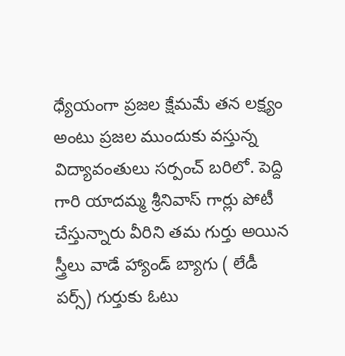ధ్యేయంగా ప్రజల క్షేమమే తన లక్ష్యం అంటు ప్రజల ముందుకు వస్తున్న విద్యావంతులు సర్పంచ్ బరిలో. పెద్ది గారి యాదమ్మ శ్రీనివాస్ గార్లు పోటీ చేస్తున్నారు వీరిని తమ గుర్తు అయిన స్త్రీలు వాడే హ్యాండ్ బ్యాగు ( లేడీ పర్స్) గుర్తుకు ఓటు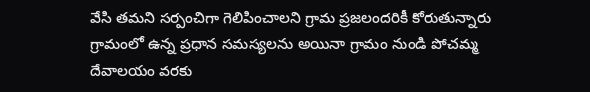వేసి తమని సర్పంచిగా గెలిపించాలని గ్రామ ప్రజలందరికీ కోరుతున్నారు గ్రామంలో ఉన్న ప్రధాన సమస్యలను అయినా గ్రామం నుండి పోచమ్మ దేవాలయం వరకు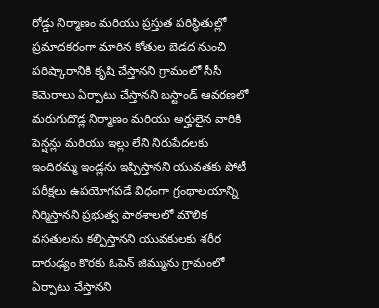రోడ్డు నిర్మాణం మరియు ప్రస్తుత పరిస్థితుల్లో ప్రమాదకరంగా మారిన కోతుల బెడద నుంచి పరిష్కారానికి కృషి చేస్తానని గ్రామంలో సీసీ కెమెరాలు ఏర్పాటు చేస్తానని బస్టాండ్ ఆవరణలో మరుగుదొడ్ల నిర్మాణం మరియు అర్హులైన వారికి పెన్షన్లు మరియు ఇల్లు లేని నిరుపేదలకు ఇందిరమ్మ ఇండ్లను ఇప్పిస్తానని యువతకు పోటీ పరీక్షలు ఉపయోగపడే విధంగా గ్రంథాలయాన్ని నిర్మిస్తానని ప్రభుత్వ పాఠశాలలో మౌలిక వసతులను కల్పిస్తానని యువకులకు శరీర దారుఢ్యం కొరకు ఓపెన్ జిమ్మును గ్రామంలో ఏర్పాటు చేస్తానని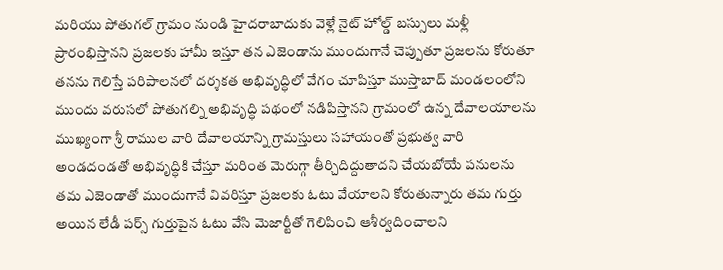మరియు పోతుగల్ గ్రామం నుండి హైదరాబాదుకు వెళ్లే నైట్ హోల్డ్ బస్సులు మళ్లీ ప్రారంభిస్తానని ప్రజలకు హామీ ఇస్తూ తన ఎజెండాను ముందుగానే చెప్పుతూ ప్రజలను కోరుతూ తనను గెలిస్తే పరిపాలనలో దర్శకత అభివృద్ధిలో వేగం చూపిస్తూ ముస్తాబాద్ మండలంలోని ముందు వరుసలో పోతుగల్ని అభివృద్ధి పథంలో నడిపిస్తానని గ్రామంలో ఉన్న దేవాలయాలను ముఖ్యంగా శ్రీ రాముల వారి దేవాలయాన్ని గ్రామస్తులు సహాయంతో ప్రభుత్వ వారి అండదండతో అభివృద్ధికి చేస్తూ మరింత మెరుగ్గా తీర్చిదిద్దుతాదని చేయబోయే పనులను తమ ఎజెండాతో ముందుగానే వివరిస్తూ ప్రజలకు ఓటు వేయాలని కోరుతున్నారు తమ గుర్తు అయిన లేడీ పర్స్ గుర్తుపైన ఓటు వేసి మెజార్టీతో గెలిపించి ఆశీర్వదించాలని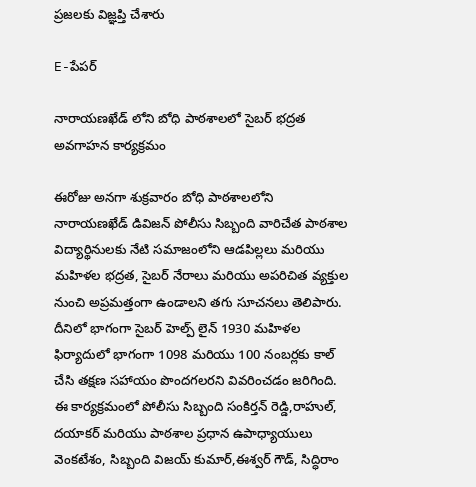ప్రజలకు విజ్ఞప్తి చేశారు

E-పేపర్

నారాయణఖేడ్ లోని బోధి పాఠశాలలో సైబర్ భద్రత అవగాహన కార్యక్రమం

ఈరోజు అనగా శుక్రవారం బోధి పాఠశాలలోని నారాయణఖేడ్ డివిజన్ పోలీసు సిబ్బంది వారిచేత పాఠశాల విద్యార్థినులకు నేటి సమాజంలోని ఆడపిల్లలు మరియు మహిళల భద్రత, సైబర్ నేరాలు మరియు అపరిచిత వ్యక్తుల నుంచి అప్రమత్తంగా ఉండాలని తగు సూచనలు తెలిపారు. దీనిలో భాగంగా సైబర్ హెల్ప్ లైన్ 1930 మహిళల ఫిర్యాదులో భాగంగా 1098 మరియు 100 నంబర్లకు కాల్ చేసి తక్షణ సహాయం పొందగలరని వివరించడం జరిగింది. ఈ కార్యక్రమంలో పోలీసు సిబ్బంది సంకిర్తన్ రెడ్డి,రాహుల్, దయాకర్ మరియు పాఠశాల ప్రధాన ఉపాధ్యాయులు వెంకటేశం, సిబ్బంది విజయ్ కుమార్,ఈశ్వర్ గౌడ్, సిద్ధిరాం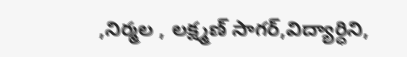,నిర్మల , లక్ష్మణ్ సాగర్,విద్యార్ధిని,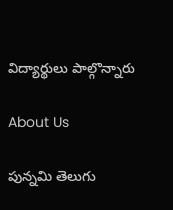విద్యార్థులు పాల్గొన్నారు

About Us

పున్నమి తెలుగు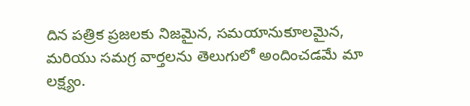దిన పత్రిక ప్రజలకు నిజమైన, సమయానుకూలమైన, మరియు సమగ్ర వార్తలను తెలుగులో అందించడమే మా లక్ష్యం.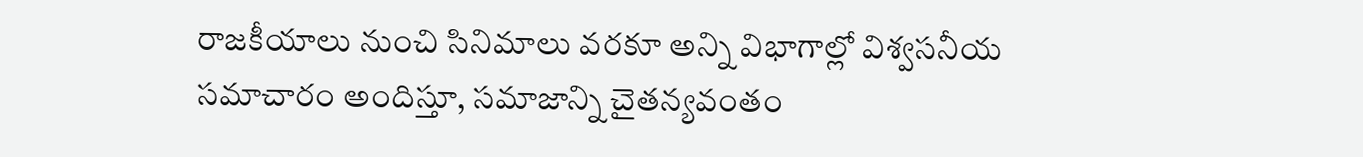రాజకీయాలు నుంచి సినిమాలు వరకూ అన్ని విభాగాల్లో విశ్వసనీయ సమాచారం అందిస్తూ, సమాజాన్ని చైతన్యవంతం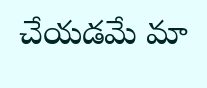చేయడమే మా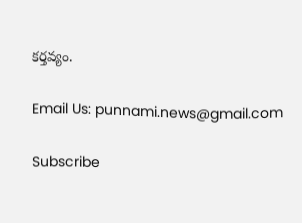కర్తవ్యం.

Email Us: punnami.news@gmail.com

Subscribe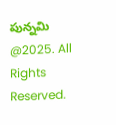పున్నమి  @2025. All Rights Reserved.